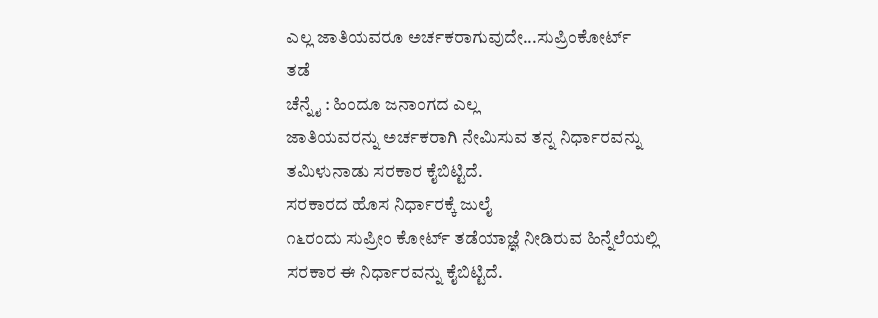ಎಲ್ಲ ಜಾತಿಯವರೂ ಅರ್ಚಕರಾಗುವುದೇ...ಸುಪ್ರಿಂಕೋರ್ಟ್
ತಡೆ
ಚೆನ್ನೈ : ಹಿಂದೂ ಜನಾಂಗದ ಎಲ್ಲ
ಜಾತಿಯವರನ್ನು ಅರ್ಚಕರಾಗಿ ನೇಮಿಸುವ ತನ್ನ ನಿರ್ಧಾರವನ್ನು
ತಮಿಳುನಾಡು ಸರಕಾರ ಕೈಬಿಟ್ಟಿದೆ.
ಸರಕಾರದ ಹೊಸ ನಿರ್ಧಾರಕ್ಕೆ ಜುಲೈ
೧೬ರಂದು ಸುಪ್ರೀಂ ಕೋರ್ಟ್ ತಡೆಯಾಜ್ಞೆ ನೀಡಿರುವ ಹಿನ್ನೆಲೆಯಲ್ಲಿ
ಸರಕಾರ ಈ ನಿರ್ಧಾರವನ್ನು ಕೈಬಿಟ್ಟಿದೆ.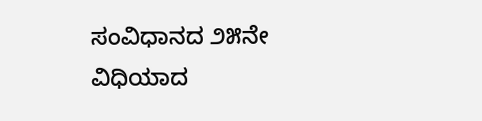ಸಂವಿಧಾನದ ೨೫ನೇ ವಿಧಿಯಾದ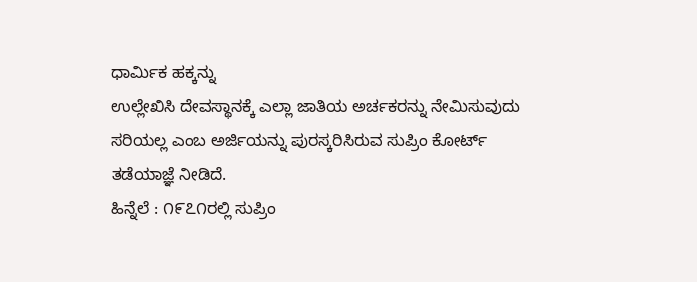ಧಾರ್ಮಿಕ ಹಕ್ಕನ್ನು
ಉಲ್ಲೇಖಿಸಿ ದೇವಸ್ಥಾನಕ್ಕೆ ಎಲ್ಲಾ ಜಾತಿಯ ಅರ್ಚಕರನ್ನು ನೇಮಿಸುವುದು
ಸರಿಯಲ್ಲ ಎಂಬ ಅರ್ಜಿಯನ್ನು ಪುರಸ್ಕರಿಸಿರುವ ಸುಪ್ರಿಂ ಕೋರ್ಟ್
ತಡೆಯಾಜ್ಞೆ ನೀಡಿದೆ.
ಹಿನ್ನೆಲೆ : ೧೯೭೧ರಲ್ಲಿ ಸುಪ್ರಿಂ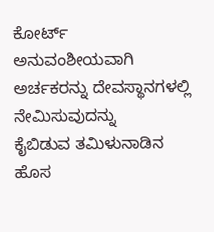ಕೋರ್ಟ್
ಅನುವಂಶೀಯವಾಗಿ ಅರ್ಚಕರನ್ನು ದೇವಸ್ಥಾನಗಳಲ್ಲಿ ನೇಮಿಸುವುದನ್ನು
ಕೈಬಿಡುವ ತಮಿಳುನಾಡಿನ ಹೊಸ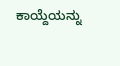ಕಾಯ್ದೆಯನ್ನು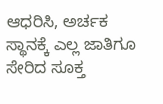ಆಧರಿಸಿ, ಅರ್ಚಕ
ಸ್ಥಾನಕ್ಕೆ ಎಲ್ಲ ಜಾತಿಗೂ ಸೇರಿದ ಸೂಕ್ತ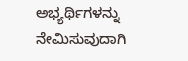ಅಭ್ಯರ್ಥಿಗಳನ್ನು ನೇಮಿಸುವುದಾಗಿ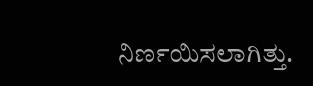ನಿರ್ಣಯಿಸಲಾಗಿತ್ತು.